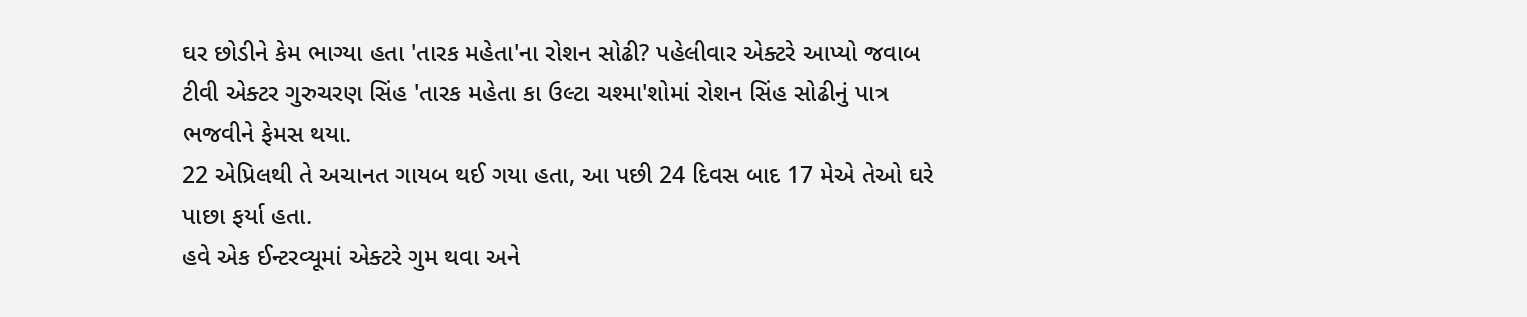ઘર છોડીને કેમ ભાગ્યા હતા 'તારક મહેતા'ના રોશન સોઢી? પહેલીવાર એક્ટરે આપ્યો જવાબ
ટીવી એક્ટર ગુરુચરણ સિંહ 'તારક મહેતા કા ઉલ્ટા ચશ્મા'શોમાં રોશન સિંહ સોઢીનું પાત્ર ભજવીને ફેમસ થયા.
22 એપ્રિલથી તે અચાનત ગાયબ થઈ ગયા હતા, આ પછી 24 દિવસ બાદ 17 મેએ તેઓ ઘરે પાછા ફર્યા હતા.
હવે એક ઈન્ટરવ્યૂમાં એક્ટરે ગુમ થવા અને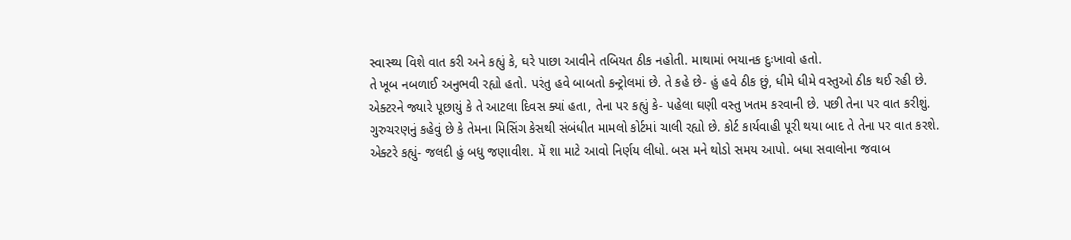સ્વાસ્થ્ય વિશે વાત કરી અને કહ્યું કે, ઘરે પાછા આવીને તબિયત ઠીક નહોતી. માથામાં ભયાનક દુઃખાવો હતો.
તે ખૂબ નબળાઈ અનુભવી રહ્યો હતો. પરંતુ હવે બાબતો કન્ટ્રોલમાં છે. તે કહે છે- હું હવે ઠીક છું, ધીમે ધીમે વસ્તુઓ ઠીક થઈ રહી છે.
એક્ટરને જ્યારે પૂછાયું કે તે આટલા દિવસ ક્યાં હતા, તેના પર કહ્યું કે- પહેલા ઘણી વસ્તુ ખતમ કરવાની છે. પછી તેના પર વાત કરીશું.
ગુરુચરણનું કહેવું છે કે તેમના મિસિંગ કેસથી સંબંધીત મામલો કોર્ટમાં ચાલી રહ્યો છે. કોર્ટ કાર્યવાહી પૂરી થયા બાદ તે તેના પર વાત કરશે.
એક્ટરે કહ્યું- જલદી હું બધુ જણાવીશ. મેં શા માટે આવો નિર્ણય લીધો. બસ મને થોડો સમય આપો. બધા સવાલોના જવાબ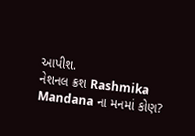આપીશ.
નેશનલ ક્રશ Rashmika Mandana ના મનમાં કોણ?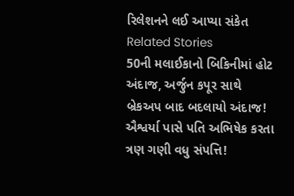રિલેશનને લઈ આપ્યા સંકેત
Related Stories
50ની મલાઈકાનો બિકિનીમાં હોટ અંદાજ, અર્જુન કપૂર સાથે બ્રેકઅપ બાદ બદલાયો અંદાજ!
ઐશ્વર્યા પાસે પતિ અભિષેક કરતા ત્રણ ગણી વધુ સંપત્તિ!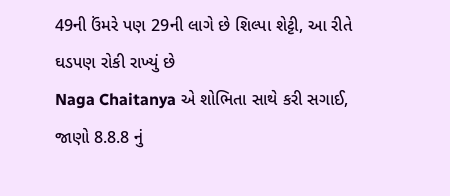49ની ઉંમરે પણ 29ની લાગે છે શિલ્પા શેટ્ટી, આ રીતે ઘડપણ રોકી રાખ્યું છે
Naga Chaitanya એ શોભિતા સાથે કરી સગાઈ, જાણો 8.8.8 નું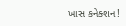ખાસ કનેક્શન!